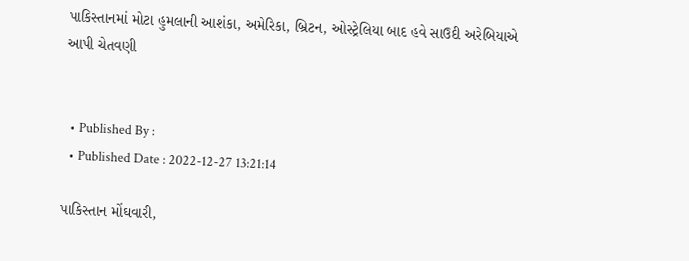પાકિસ્તાનમાં મોટા હુમલાની આશંકા, અમેરિકા, બ્રિટન, ઓસ્ટ્રેલિયા બાદ હવે સાઉદી અરેબિયાએ આપી ચેતવણી


  • Published By :
  • Published Date : 2022-12-27 13:21:14

પાકિસ્તાન મોંઘવારી,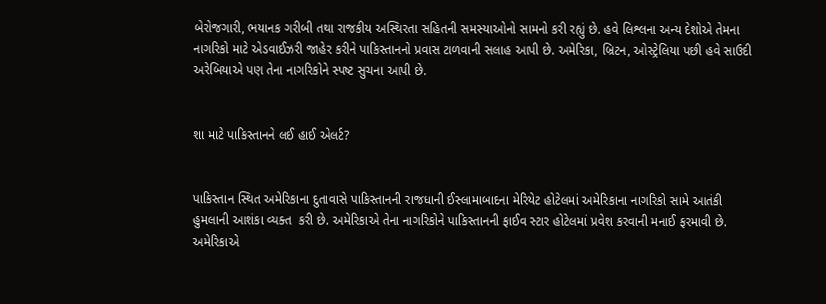બેરોજગારી, ભયાનક ગરીબી તથા રાજકીય અસ્થિરતા સહિતની સમસ્યાઓનો સામનો કરી રહ્યું છે. હવે લિશ્લના અન્ય દેશોએ તેમના નાગરિકો માટે એડવાઈઝરી જાહેર કરીને પાકિસ્તાનનો પ્રવાસ ટાળવાની સલાહ આપી છે. અમેરિકા, બ્રિટન, ઓસ્ટ્રેલિયા પછી હવે સાઉદી અરેબિયાએ પણ તેના નાગરિકોને સ્પષ્ટ સુચના આપી છે.


શા માટે પાકિસ્તાનને લઈ હાઈ એલર્ટ?


પાકિસ્તાન સ્થિત અમેરિકાના દુતાવાસે પાકિસ્તાનની રાજધાની ઈસ્લામાબાદના મેરિયેટ હોટેલમાં અમેરિકાના નાગરિકો સામે આતંકી હુમલાની આશંકા વ્યક્ત  કરી છે. અમેરિકાએ તેના નાગરિકોને પાકિસ્તાનની ફાઈવ સ્ટાર હોટેલમાં પ્રવેશ કરવાની મનાઈ ફરમાવી છે. અમેરિકાએ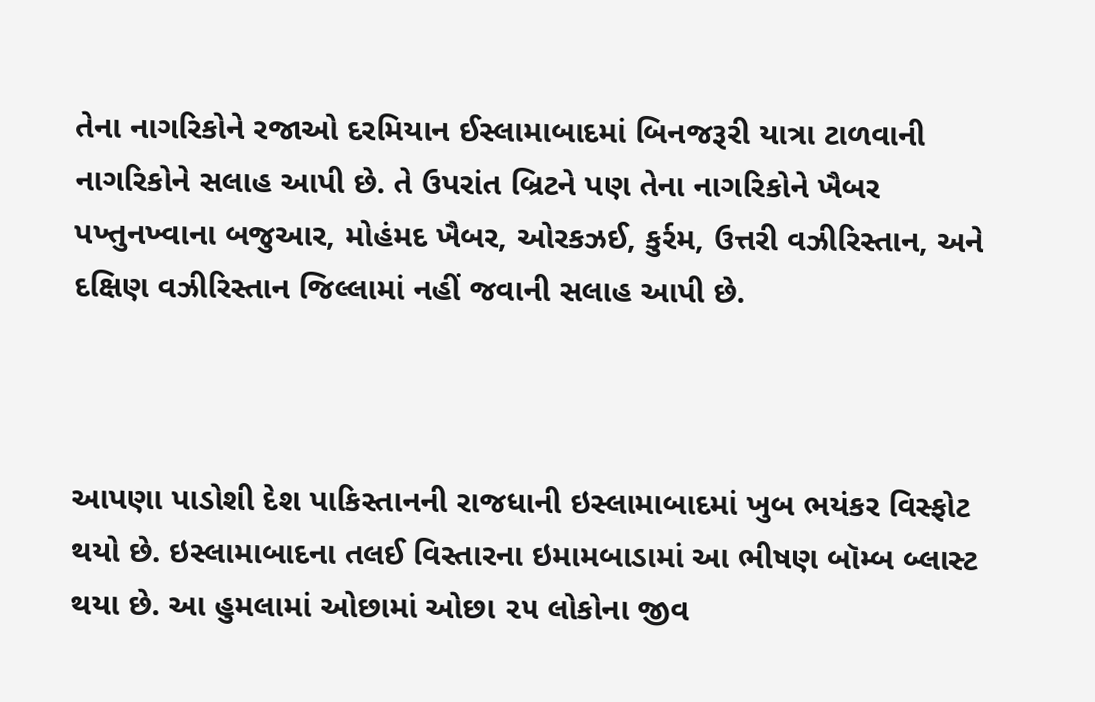તેના નાગરિકોને રજાઓ દરમિયાન ઈસ્લામાબાદમાં બિનજરૂરી યાત્રા ટાળવાની નાગરિકોને સલાહ આપી છે. તે ઉપરાંત બ્રિટને પણ તેના નાગરિકોને ખૈબર પખ્તુનખ્વાના બજુઆર, મોહંમદ ખૈબર, ઓરકઝઈ, કુર્રમ, ઉત્તરી વઝીરિસ્તાન, અને દક્ષિણ વઝીરિસ્તાન જિલ્લામાં નહીં જવાની સલાહ આપી છે.



આપણા પાડોશી દેશ પાકિસ્તાનની રાજધાની ઇસ્લામાબાદમાં ખુબ ભયંકર વિસ્ફોટ થયો છે. ઇસ્લામાબાદના તલઈ વિસ્તારના ઇમામબાડામાં આ ભીષણ બૉમ્બ બ્લાસ્ટ થયા છે. આ હુમલામાં ઓછામાં ઓછા ૨૫ લોકોના જીવ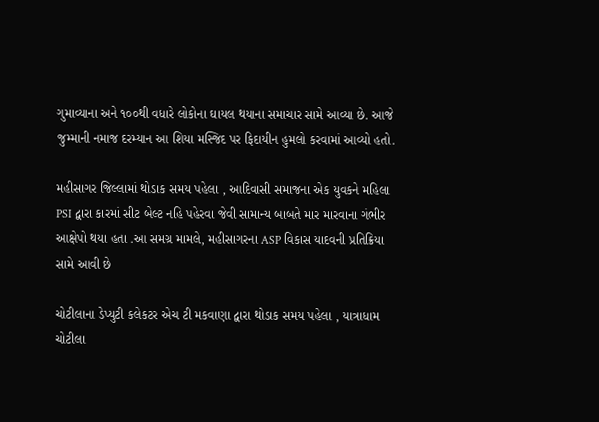ગુમાવ્યાના અને ૧૦૦થી વધારે લોકોના ઘાયલ થયાના સમાચાર સામે આવ્યા છે. આજે જુમ્માની નમાજ દરમ્યાન આ શિયા મસ્જિદ પર ફિદાયીન હુમલો કરવામાં આવ્યો હતો.

મહીસાગર જિલ્લામાં થોડાક સમય પહેલા , આદિવાસી સમાજના એક યુવકને મહિલા PSI દ્વારા કારમાં સીટ બેલ્ટ નહિ પહેરવા જેવી સામાન્ય બાબતે માર મારવાના ગંભીર આક્ષેપો થયા હતા .આ સમગ્ર મામલે, મહીસાગરના ASP વિકાસ યાદવની પ્રતિક્રિયા સામે આવી છે

ચોટીલાના ડેપ્યુટી કલેકટર એચ ટી મકવાણા દ્વારા થોડાક સમય પહેલા , યાત્રાધામ ચોટીલા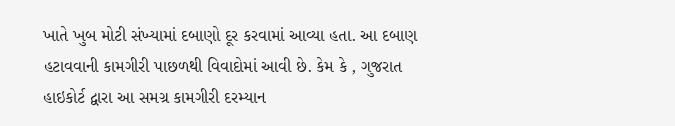ખાતે ખુબ મોટી સંખ્યામાં દબાણો દૂર કરવામાં આવ્યા હતા. આ દબાણ હટાવવાની કામગીરી પાછળથી વિવાદોમાં આવી છે. કેમ કે , ગુજરાત હાઇકોર્ટ દ્વારા આ સમગ્ર કામગીરી દરમ્યાન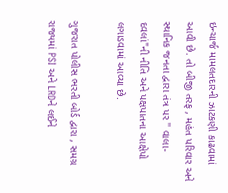ઇન્ચાર્જ મામલતદારની ઝાટકણી કાઢવામાં આવી છે. તો બીજી તરફ , મહંત પરિવાર અને સ્થાનિક જનતા દ્વારા તંત્ર પર '' વાલા- દવલાં"ની નીતિ અને પક્ષપાતના આક્ષેપો લગાડવામાં આવ્યા છે.

ગુજરાત પોલીસ ભરતી બોર્ડ દ્વારા , સમગ્ર રાજ્યમાં PSI અને LRDને લઈને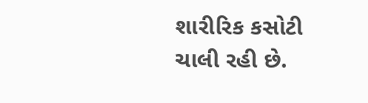શારીરિક કસોટી ચાલી રહી છે.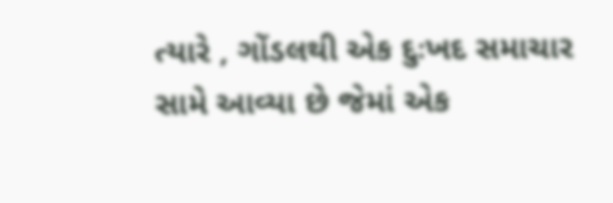ત્યારે , ગોંડલથી એક દુઃખદ સમાચાર સામે આવ્યા છે જેમાં એક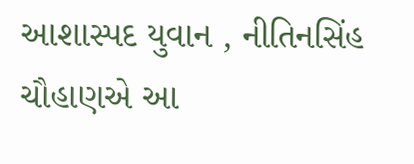આશાસ્પદ યુવાન , નીતિનસિંહ ચૌહાણએ આ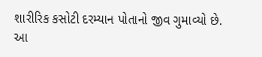શારીરિક કસોટી દરમ્યાન પોતાનો જીવ ગુમાવ્યો છે. આ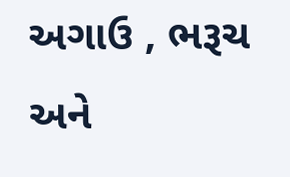અગાઉ , ભરૂચ અને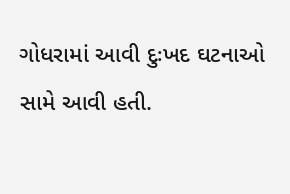ગોધરામાં આવી દુઃખદ ઘટનાઓ સામે આવી હતી.